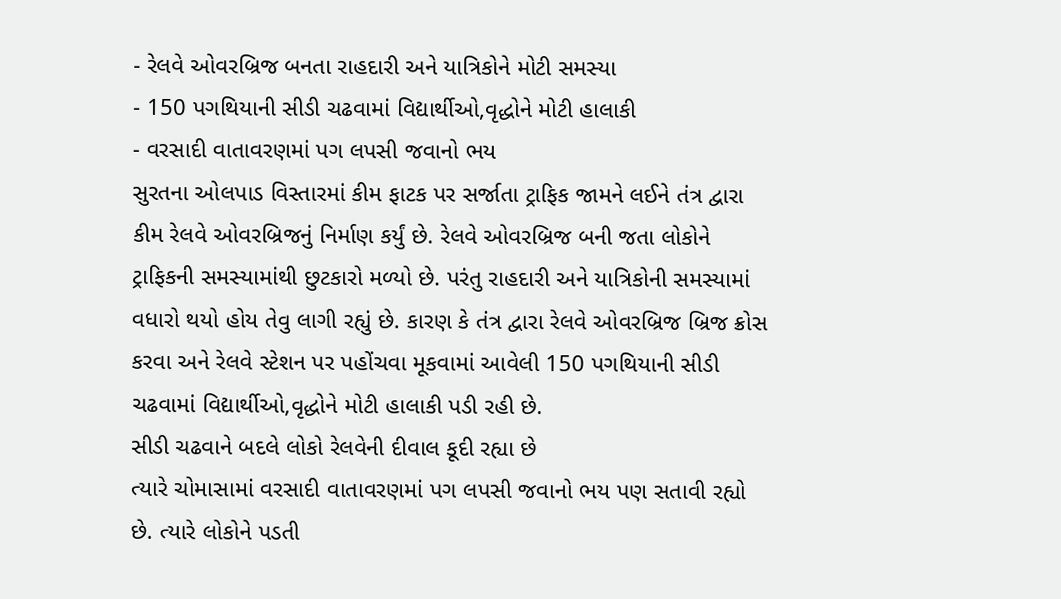- રેલવે ઓવરબ્રિજ બનતા રાહદારી અને યાત્રિકોને મોટી સમસ્યા
- 150 પગથિયાની સીડી ચઢવામાં વિદ્યાર્થીઓ,વૃદ્ધોને મોટી હાલાકી
- વરસાદી વાતાવરણમાં પગ લપસી જવાનો ભય
સુરતના ઓલપાડ વિસ્તારમાં કીમ ફાટક પર સર્જાતા ટ્રાફિક જામને લઈને તંત્ર દ્વારા કીમ રેલવે ઓવરબ્રિજનું નિર્માણ કર્યું છે. રેલવે ઓવરબ્રિજ બની જતા લોકોને ટ્રાફિકની સમસ્યામાંથી છુટકારો મળ્યો છે. પરંતુ રાહદારી અને યાત્રિકોની સમસ્યામાં વધારો થયો હોય તેવુ લાગી રહ્યું છે. કારણ કે તંત્ર દ્વારા રેલવે ઓવરબ્રિજ બ્રિજ ક્રોસ કરવા અને રેલવે સ્ટેશન પર પહોંચવા મૂકવામાં આવેલી 150 પગથિયાની સીડી ચઢવામાં વિદ્યાર્થીઓ,વૃદ્ધોને મોટી હાલાકી પડી રહી છે.
સીડી ચઢવાને બદલે લોકો રેલવેની દીવાલ કૂદી રહ્યા છે
ત્યારે ચોમાસામાં વરસાદી વાતાવરણમાં પગ લપસી જવાનો ભય પણ સતાવી રહ્યો છે. ત્યારે લોકોને પડતી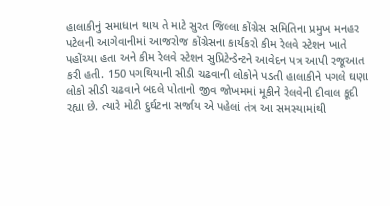હાલાકીનું સમાધાન થાય તે માટે સુરત જિલ્લા કોંગ્રેસ સમિતિના પ્રમુખ મનહર પટેલની આગેવાનીમાં આજરોજ કોંગ્રેસના કાર્યકરો કીમ રેલવે સ્ટેશન ખાતે પહોંચ્યા હતા અને કીમ રેલવે સ્ટેશન સુપ્રિટેન્ડેન્ટને આવેદન પત્ર આપી રજૂઆત કરી હતી. 150 પગથિયાની સીડી ચઢવાની લોકોને પડતી હાલાકીને પગલે ઘણા લોકો સીડી ચઢવાને બદલે પોતાનો જીવ જોખમમાં મૂકીને રેલવેની દીવાલ કૂદી રહ્યા છે. ત્યારે મોટી દુર્ઘટના સર્જાય એ પહેલાં તંત્ર આ સમસ્યામાંથી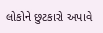લોકોને છુટકારો અપાવે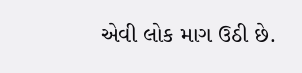એવી લોક માગ ઉઠી છે.